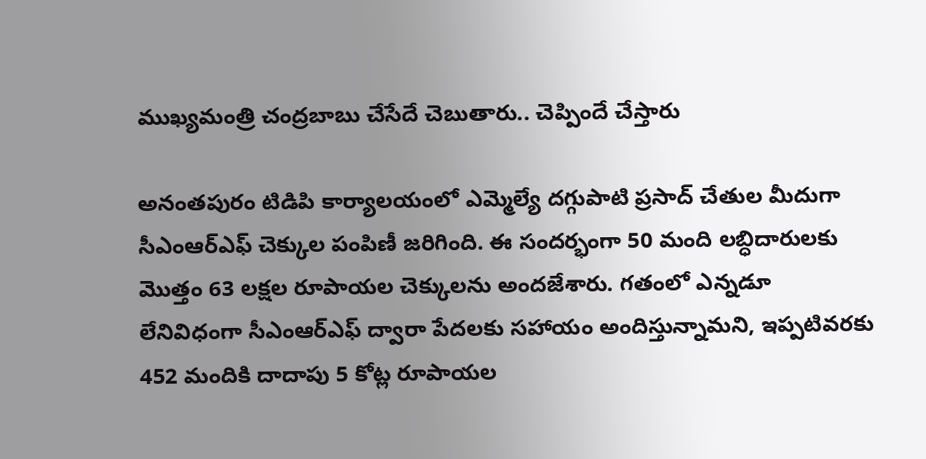ముఖ్యమంత్రి చంద్రబాబు చేసేదే చెబుతారు.. చెప్పిందే చేస్తారు

అనంతపురం టిడిపి కార్యాలయంలో ఎమ్మెల్యే దగ్గుపాటి ప్రసాద్ చేతుల మీదుగా సీఎంఆర్ఎఫ్ చెక్కుల పంపిణీ జరిగింది. ఈ సందర్భంగా 50 మంది లబ్ధిదారులకు మొత్తం 63 లక్షల రూపాయల చెక్కులను అందజేశారు. గతంలో ఎన్నడూ లేనివిధంగా సీఎంఆర్ఎఫ్ ద్వారా పేదలకు సహాయం అందిస్తున్నామని, ఇప్పటివరకు 452 మందికి దాదాపు 5 కోట్ల రూపాయల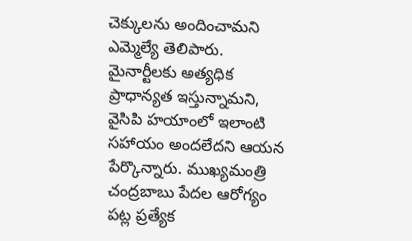చెక్కులను అందించామని ఎమ్మెల్యే తెలిపారు. మైనార్టీలకు అత్యధిక ప్రాధాన్యత ఇస్తున్నామని, వైసిపి హయాంలో ఇలాంటి సహాయం అందలేదని ఆయన పేర్కొన్నారు. ముఖ్యమంత్రి చంద్రబాబు పేదల ఆరోగ్యం పట్ల ప్రత్యేక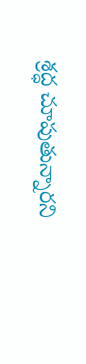శ్రద్ధ చూపుతున్నారని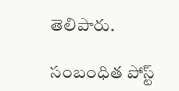తెలిపారు.

సంబంధిత పోస్ట్